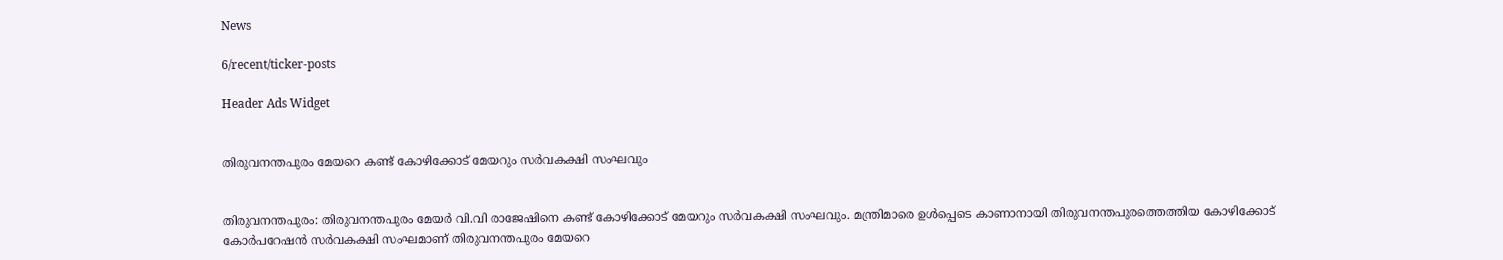News

6/recent/ticker-posts

Header Ads Widget


തിരുവനന്തപുരം മേയറെ കണ്ട് കോഴിക്കോട് മേയറും സര്‍വകക്ഷി സംഘവും


തിരുവനന്തപുരം: തിരുവനന്തപുരം മേയര്‍ വി.വി രാജേഷിനെ കണ്ട് കോഴിക്കോട് മേയറും സർവകക്ഷി സംഘവും. മന്ത്രിമാരെ ഉള്‍പ്പെടെ കാണാനായി തിരുവനന്തപുരത്തെത്തിയ കോഴിക്കോട് കോർപറേഷന്‍ സർവകക്ഷി സംഘമാണ് തിരുവനന്തപുരം മേയറെ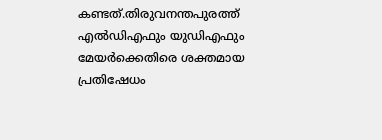കണ്ടത്.തിരുവനന്തപുരത്ത് എല്‍ഡിഎഫും യുഡിഎഫും മേയർക്കെതിരെ ശക്തമായ പ്രതിഷേധം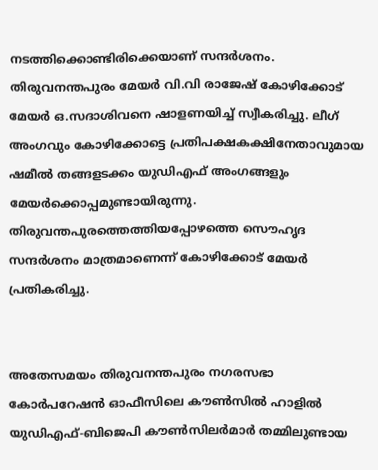നടത്തിക്കൊണ്ടിരിക്കെയാണ് സന്ദർശനം. തിരുവനന്തപുരം മേയർ വി.വി രാജേഷ് കോഴിക്കോട് മേയർ ഒ.സദാശിവനെ ഷാളണയിച്ച്‌ സ്വീകരിച്ചു. ലീഗ് അംഗവും കോഴിക്കോട്ടെ പ്രതിപക്ഷകക്ഷിനേതാവുമായ ഷമീല്‍ തങ്ങളടക്കം യുഡിഎഫ് അംഗങ്ങളും മേയർക്കൊപ്പമുണ്ടായിരുന്നു. തിരുവന്തപുരത്തെത്തിയപ്പോഴത്തെ സൌഹൃദ സന്ദർശനം മാത്രമാണെന്ന് കോഴിക്കോട് മേയർ പ്രതികരിച്ചു.


അതേസമയം തിരുവനന്തപുരം നഗരസഭാ കോർപറേഷൻ ഓഫീസിലെ കൗണ്‍സില്‍ ഹാളില്‍ യുഡിഎഫ്-ബിജെപി കൗണ്‍സിലർമാർ തമ്മിലുണ്ടായ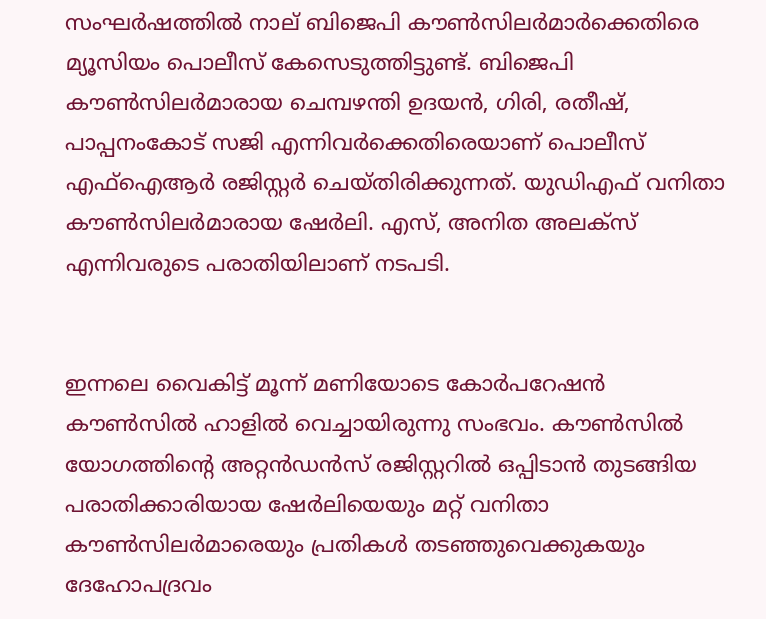സംഘർഷത്തില്‍ നാല് ബിജെപി കൗണ്‍സിലർമാർക്കെതിരെ മ്യൂസിയം പൊലീസ് കേസെടുത്തിട്ടുണ്ട്. ബിജെപി കൗണ്‍സിലർമാരായ ചെമ്പഴന്തി ഉദയൻ, ഗിരി, രതീഷ്, പാപ്പനംകോട് സജി എന്നിവർക്കെതിരെയാണ് പൊലീസ് എഫ്‌ഐആർ രജിസ്റ്റർ ചെയ്തിരിക്കുന്നത്. യുഡിഎഫ് വനിതാ കൗണ്‍സിലർമാരായ ഷേർലി. എസ്, അനിത അലക്സ് എന്നിവരുടെ പരാതിയിലാണ് നടപടി.


ഇന്നലെ വൈകിട്ട് മൂന്ന് മണിയോടെ കോർപറേഷൻ കൗണ്‍സില്‍ ഹാളില്‍ വെച്ചായിരുന്നു സംഭവം. കൗണ്‍സില്‍ യോഗത്തിന്റെ അറ്റൻഡൻസ് രജിസ്റ്ററില്‍ ഒപ്പിടാൻ തുടങ്ങിയ പരാതിക്കാരിയായ ഷേർലിയെയും മറ്റ് വനിതാ കൗണ്‍സിലർമാരെയും പ്രതികള്‍ തടഞ്ഞുവെക്കുകയും ദേഹോപദ്രവം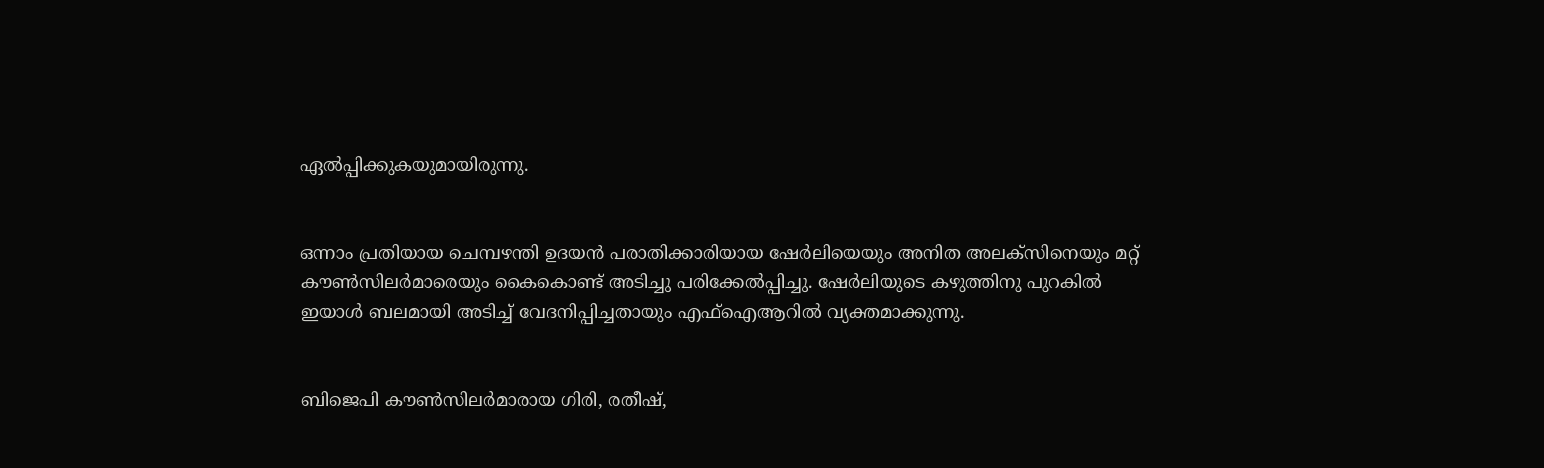ഏല്‍പ്പിക്കുകയുമായിരുന്നു.


ഒന്നാം പ്രതിയായ ചെമ്പഴന്തി ഉദയൻ പരാതിക്കാരിയായ ഷേർലിയെയും അനിത അലക്സിനെയും മറ്റ് കൗണ്‍സിലർമാരെയും കൈകൊണ്ട് അടിച്ചു പരിക്കേല്‍പ്പിച്ചു. ഷേർലിയുടെ കഴുത്തിനു പുറകില്‍ ഇയാള്‍ ബലമായി അടിച്ച്‌ വേദനിപ്പിച്ചതായും എഫ്‌ഐആറില്‍ വ്യക്തമാക്കുന്നു.


ബിജെപി കൗണ്‍സിലർമാരായ ഗിരി, രതീഷ്,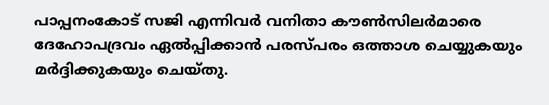പാപ്പനംകോട് സജി എന്നിവർ വനിതാ കൗണ്‍സിലർമാരെ ദേഹോപദ്രവം ഏല്‍പ്പിക്കാൻ പരസ്പരം ഒത്താശ ചെയ്യുകയും മർദ്ദിക്കുകയും ചെയ്തു.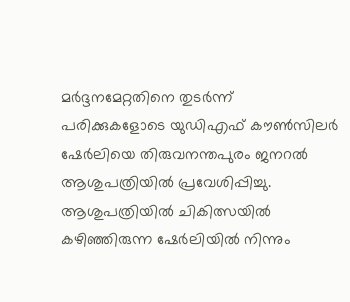മർദ്ദനമേറ്റതിനെ തുടർന്ന് പരിക്കുകളോടെ യുഡിഎഫ് കൗണ്‍സിലർ ഷേർലിയെ തിരുവനന്തപുരം ജനറല്‍ ആശുപത്രിയില്‍ പ്രവേശിപ്പിച്ചു. ആശുപത്രിയില്‍ ചികിത്സയില്‍ കഴിഞ്ഞിരുന്ന ഷേർലിയില്‍ നിന്നും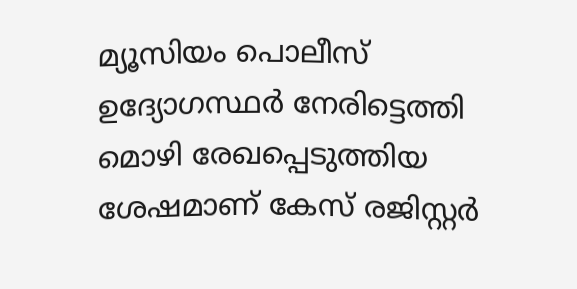മ്യൂസിയം പൊലീസ് ഉദ്യോഗസ്ഥർ നേരിട്ടെത്തി മൊഴി രേഖപ്പെടുത്തിയ ശേഷമാണ് കേസ് രജിസ്റ്റർ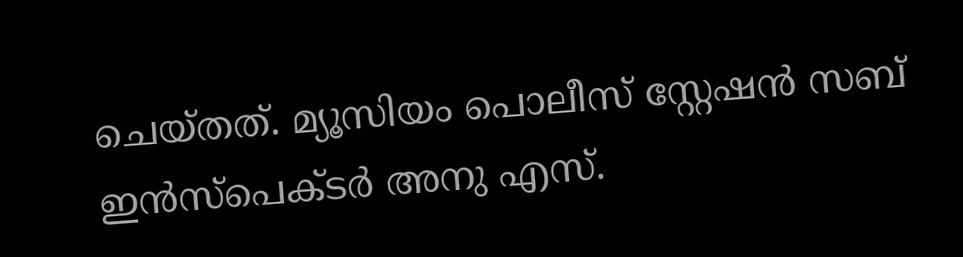ചെയ്തത്. മ്യൂസിയം പൊലീസ് സ്റ്റേഷൻ സബ് ഇൻസ്പെക്ടർ അനു എസ്.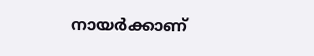നായർക്കാണ്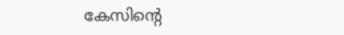കേസിന്റെ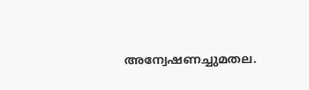അന്വേഷണച്ചുമതല.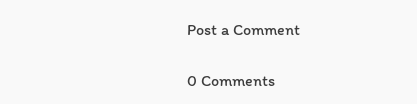Post a Comment

0 Comments